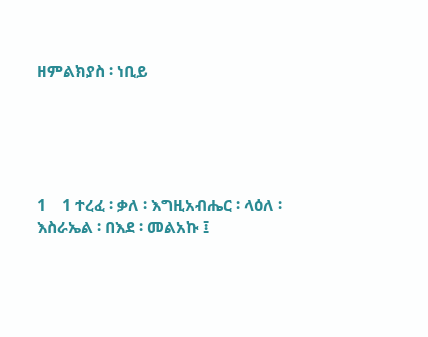ዘምልክያስ ፡ ነቢይ





1    1 ተረፈ ፡ ቃለ ፡ እግዚአብሔር ፡ ላዕለ ፡ እስራኤል ፡ በእደ ፡ መልአኩ ፤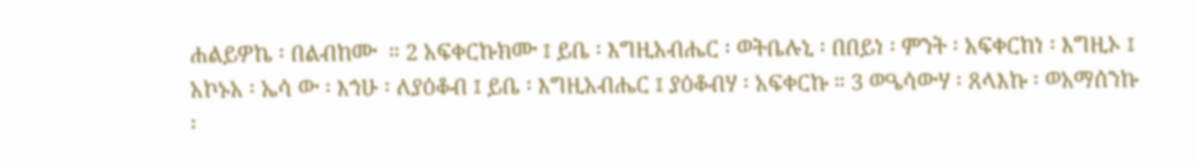ሐልይዎኬ ፡ በልብከሙ  ። 2 አፍቀርኩክሙ ፤ ይቤ ፡ እግዚአብሔር ፡ ወትቤሉኒ ፡ በበይነ ፡ ምንት ፡ አፍቀርከነ ፡ እግዚኦ ፤ አኮኑአ ፡ ኤሳ ው ፡ እኀሁ ፡ ለያዕቆብ ፤ ይቤ ፡ እግዚአብሔር ፤ ያዕቆብሃ ፡ አፍቀርኩ ። 3 ወዔሳውሃ ፡ ጸላእኩ ፡ ወአማሰንኩ ፡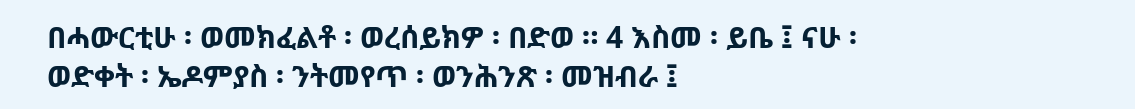በሓውርቲሁ ፡ ወመክፈልቶ ፡ ወረሰይክዎ ፡ በድወ ። 4 እስመ ፡ ይቤ ፤ ናሁ ፡ ወድቀት ፡ ኤዶምያስ ፡ ንትመየጥ ፡ ወንሕንጽ ፡ መዝብራ ፤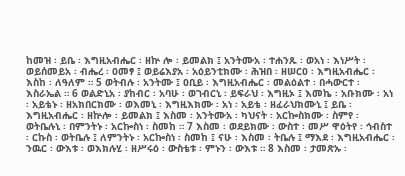ከመዝ ፡ ይቤ ፡ እግዚአብሔር ፡ ዘኵ ሎ ፡ ይመልክ ፤ አንትሙአ ፡ ተሐንጹ ፡ ወአነ ፡ እነሥት ፡ ወይሰመይአ ፡ ብሔረ ፡ ዐመፃ ፤ ወይሬእያአ ፡ አዕይንቲክሙ ፡ ሕዝበ ፡ ዘሠርዐ ፡ እግዚአብሔር ፡ እስከ ፡ ለዓለም ። 5 ወትብሉ ፡ አንትሙ ፤ ዐቢይ ፡ እግዚአብሔር ፡ መልዕልተ ፡ በሓውርተ ፡ እስራኤል ። 6 ወልድኒአ ፡ ያከብር ፡ አባሁ ፡ ወገብርኒ ፡ ይፍራህ ፡ እግዚኦ ፤ እመኬ ፡ አቡክሙ ፡ አነ ፡ አይቴኑ ፡ ዘአክበርክሙ ፡ ወእመኒ ፡ እግዚእክሙ ፡ አነ ፡ አይቴ ፡ ዘፈራህክሙኒ ፤ ይቤ ፡ እግዚአብሔር ፡ ዘኵሎ ፡ ይመልክ ፤ እስመ ፡ አንትሙአ ፡ ካህናት ፡ አርኰስክሙ ፡ ስምየ ፡ ወትቤሉኒ ፡ በምንትኑ ፡ አርኰስነ ፡ ስመከ ። 7 እስመ ፡ ወደይክሙ ፡ ውስተ ፡ መሥ ዋዕትየ ፡ ኅብስተ ፡ ርኩስ ፡ ወትቤሉ ፤ ለምንትኑ ፡ አርኰስነ ፡ ስመከ ፤ ናሁ ፡ እስመ ፡ ትቤሉ ፤ ማእደ ፡ እግዚአብሔር ፡ ንዉር ፡ ውእቱ ፡ ወእክሉሂ ፡ ዘሥሩዕ ፡ ውስቴቱ ፡ ምኑን ፡ ውእቱ ። 8 እስመ ፡ ታመጽኡ ፡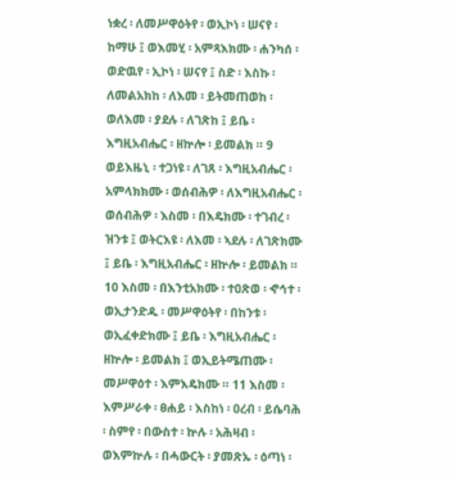ነቋረ ፡ ለመሥዋዕትየ ፡ ወኢኮነ ፡ ሠናየ ፡ ከማሁ ፤ ወእመሂ ፡ አምጻእክሙ ፡ ሐንካሰ ፡ ወድዉየ ፡ ኢኮነ ፡ ሠናየ ፤ ስድ ፡ እስኩ ፡ ለመልአክከ ፡ ለእመ ፡ ይትመጠወከ ፡ ወለእመ ፡ ያደሉ ፡ ለገጽከ ፤ ይቤ ፡ እግዚአብሔር ፡ ዘኵሎ ፡ ይመልክ ። 9 ወይእዜኒ ፡ ተጋነዩ ፡ ለገጸ ፡ እግዚአብሔር ፡ አምላክክሙ ፡ ወሰብሕዎ ፡ ለእግዚአብሔር ፡ ወሰብሕዎ ፡ እስመ ፡ በእዴክሙ ፡ ተገብረ ፡ ዝንቱ ፤ ወትርእዩ ፡ ለእመ ፡ ኣደሉ ፡ ለገጽክሙ ፤ ይቤ ፡ እግዚአብሔር ፡ ዘኵሎ ፡ ይመልክ ። 10 እስመ ፡ በእንቲአክሙ ፡ ተዐጽወ ፡ ኆኅተ ፡ ወኢታንድዱ ፡ መሥዋዕትየ ፡ በከንቱ ፡ ወኢፈቀድክሙ ፤ ይቤ ፡ እግዚአብሔር ፡ ዘኵሎ ፡ ይመልክ ፤ ወኢይትሜጠሙ ፡ መሥዋዕተ ፡ እምእዴክሙ ። 11 እስመ ፡ እምሥራቀ ፡ ፀሐይ ፡ እስከነ ፡ ዐረብ ፡ ይሴባሕ ፡ ስምየ ፡ በውስተ ፡ ኵሉ ፡ አሕዛብ ፡ ወእምኵሉ ፡ በሓውርት ፡ ያመጽኡ ፡ ዕጣነ ፡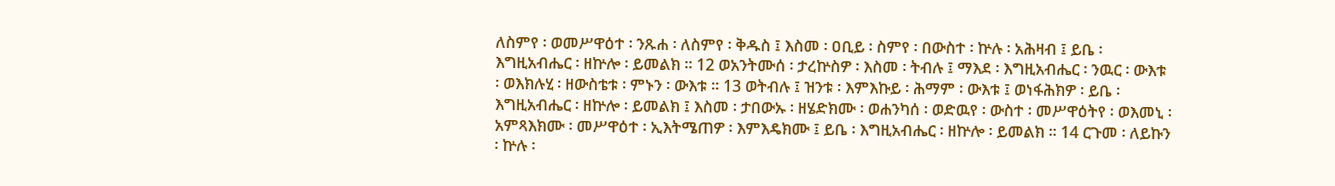ለስምየ ፡ ወመሥዋዕተ ፡ ንጹሐ ፡ ለስምየ ፡ ቅዱስ ፤ እስመ ፡ ዐቢይ ፡ ስምየ ፡ በውስተ ፡ ኵሉ ፡ አሕዛብ ፤ ይቤ ፡ እግዚአብሔር ፡ ዘኵሎ ፡ ይመልክ ። 12 ወአንትሙሰ ፡ ታረኵስዎ ፡ እስመ ፡ ትብሉ ፤ ማእደ ፡ እግዚአብሔር ፡ ንዉር ፡ ውእቱ ፡ ወእክሉሂ ፡ ዘውስቴቱ ፡ ምኑን ፡ ውእቱ ። 13 ወትብሉ ፤ ዝንቱ ፡ እምእኩይ ፡ ሕማም ፡ ውእቱ ፤ ወነፋሕክዎ ፡ ይቤ ፡ እግዚአብሔር ፡ ዘኵሎ ፡ ይመልክ ፤ እስመ ፡ ታበውኡ ፡ ዘሄድክሙ ፡ ወሐንካሰ ፡ ወድዉየ ፡ ውስተ ፡ መሥዋዕትየ ፡ ወእመኒ ፡ አምጻእክሙ ፡ መሥዋዕተ ፡ ኢእትሜጠዎ ፡ እምእዴክሙ ፤ ይቤ ፡ እግዚአብሔር ፡ ዘኵሎ ፡ ይመልክ ። 14 ርጉመ ፡ ለይኩን ፡ ኵሉ ፡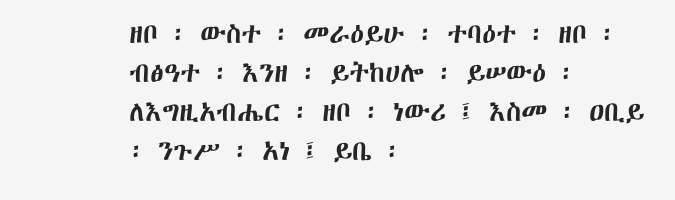ዘቦ ፡ ውስተ ፡ መራዕይሁ ፡ ተባዕተ ፡ ዘቦ ፡ ብፅዓተ ፡ እንዘ ፡ ይትከሀሎ ፡ ይሠውዕ ፡ ለእግዚአብሔር ፡ ዘቦ ፡ ነውሪ ፤ እስመ ፡ ዐቢይ ፡ ንጉሥ ፡ አነ ፤ ይቤ ፡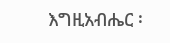እግዚአብሔር ፡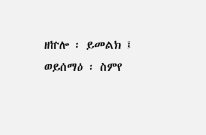ዘኵሎ ፡ ይመልክ ፤ ወይሰማዕ ፡ ስምየ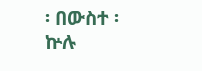፡ በውስተ ፡ ኵሉ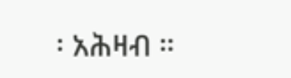፡ አሕዛብ ።